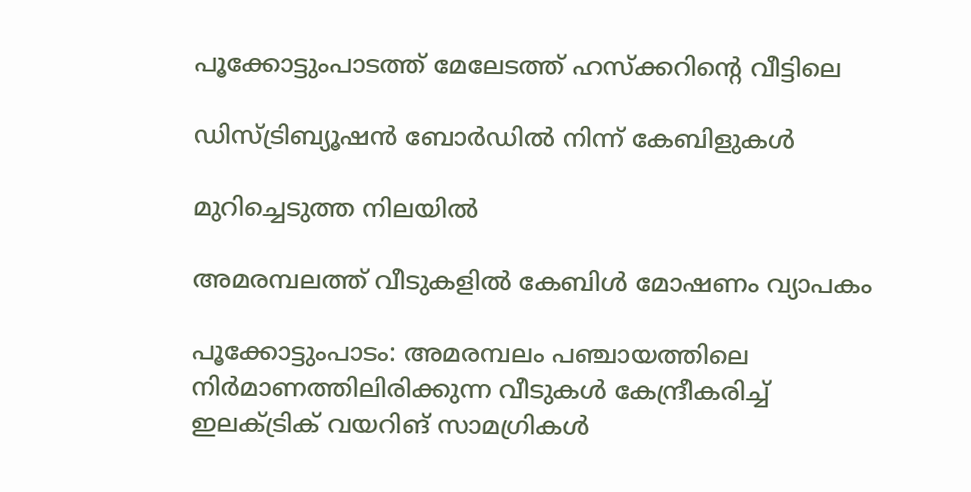പൂക്കോട്ടുംപാടത്ത് മേലേടത്ത് ഹസ്‌ക്കറിന്റെ വീട്ടിലെ

ഡിസ്ട്രിബ്യൂഷൻ ബോർഡിൽ നിന്ന് കേബിളുകൾ

മുറിച്ചെടുത്ത നിലയിൽ

അമരമ്പലത്ത് വീടുകളിൽ കേബിൾ മോഷണം വ്യാപകം

പൂക്കോട്ടുംപാടം: അമരമ്പലം പഞ്ചായത്തിലെ നിർമാണത്തിലിരിക്കുന്ന വീടുകൾ കേന്ദ്രീകരിച്ച് ഇലക്ട്രിക് വയറിങ് സാമഗ്രികൾ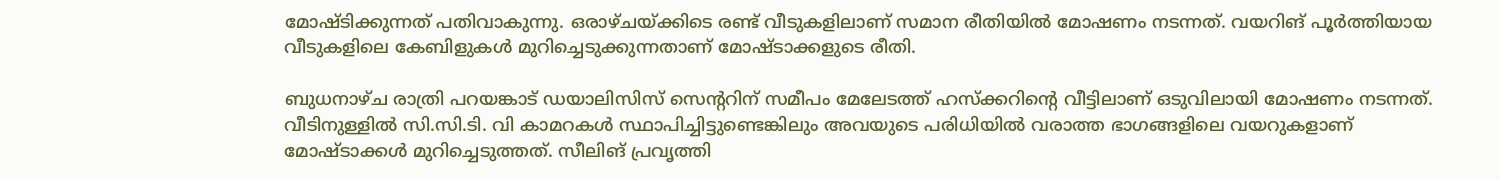മോഷ്ടിക്കുന്നത് പതിവാകുന്നു. ഒരാഴ്ചയ്ക്കിടെ രണ്ട് വീടുകളിലാണ് സമാന രീതിയിൽ മോഷണം നടന്നത്. വയറിങ് പൂർത്തിയായ വീടുകളിലെ കേബിളുകൾ മുറിച്ചെടുക്കുന്നതാണ് മോഷ്ടാക്കളുടെ രീതി.

ബുധനാഴ്ച രാത്രി പറയങ്കാട് ഡയാലിസിസ് സെന്ററിന് സമീപം മേലേടത്ത് ഹസ്‌ക്കറിന്റെ വീട്ടിലാണ് ഒടുവിലായി മോഷണം നടന്നത്. വീടിനുള്ളിൽ സി.സി.ടി. വി കാമറകൾ സ്ഥാപിച്ചിട്ടുണ്ടെങ്കിലും അവയുടെ പരിധിയിൽ വരാത്ത ഭാഗങ്ങളിലെ വയറുകളാണ് മോഷ്ടാക്കൾ മുറിച്ചെടുത്തത്. സീലിങ് പ്രവൃത്തി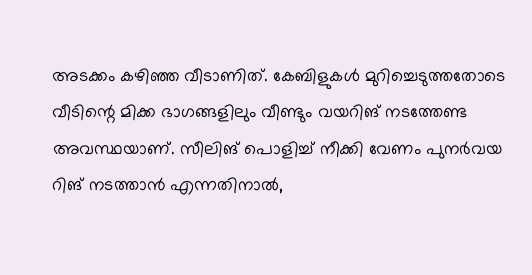അടക്കം കഴിഞ്ഞ വീടാണിത്. കേബിളുകൾ മുറിച്ചെടുത്തതോടെ വീടിന്റെ മിക്ക ഭാഗങ്ങളിലും വീണ്ടും വയറിങ് നടത്തേണ്ട അവസ്ഥയാണ്. സീലിങ് പൊളിച്ച് നീക്കി വേണം പുനർവയ റിങ് നടത്താൻ എന്നതിനാൽ,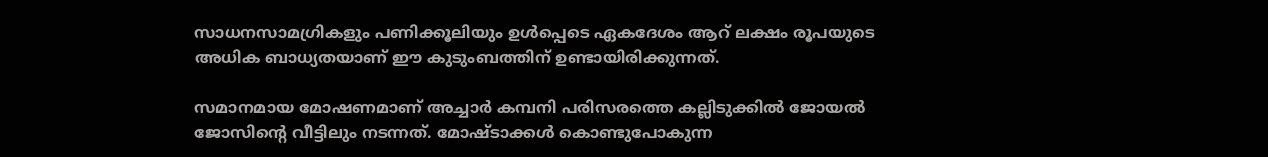സാധനസാമഗ്രികളും പണിക്കൂലിയും ഉൾപ്പെടെ ഏകദേശം ആറ് ലക്ഷം രൂപയുടെ അധിക ബാധ്യതയാണ് ഈ കുടുംബത്തിന് ഉണ്ടായിരിക്കുന്നത്.

സമാനമായ മോഷണമാണ് അച്ചാർ കമ്പനി പരിസരത്തെ കല്ലിടുക്കിൽ ജോയൽ ജോസിന്റെ വീട്ടിലും നടന്നത്. മോഷ്ടാക്കൾ കൊണ്ടുപോകുന്ന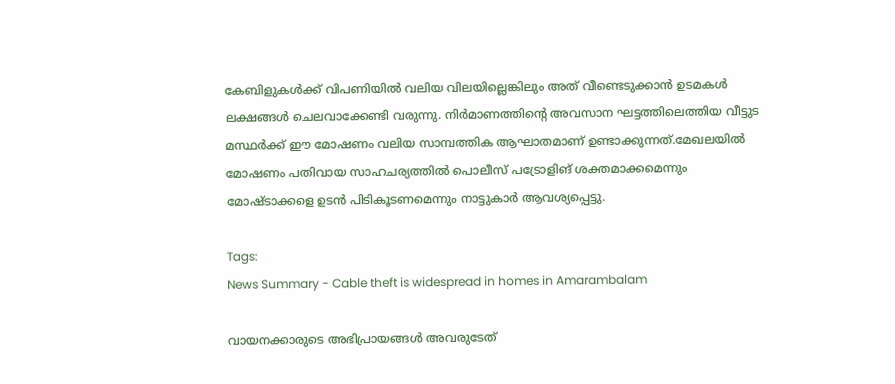കേബിളുകൾക്ക് വിപണിയിൽ വലിയ വിലയില്ലെങ്കിലും അത് വീണ്ടെടുക്കാൻ ഉടമകൾ ലക്ഷങ്ങൾ ചെലവാക്കേണ്ടി വരുന്നു. നിർമാണത്തിന്റെ അവസാന ഘട്ടത്തിലെത്തിയ വീട്ടുട മസ്ഥർക്ക് ഈ മോഷണം വലിയ സാമ്പത്തിക ആഘാതമാണ് ഉണ്ടാക്കുന്നത്.മേഖലയിൽ മോഷണം പതിവായ സാഹചര്യത്തിൽ പൊലീസ് പട്രോളിങ് ശക്തമാക്കമെന്നും മോഷ്ടാക്കളെ ഉടൻ പിടികൂടണമെന്നും നാട്ടുകാർ ആവശ്യപ്പെട്ടു.

Tags:
News Summary - Cable theft is widespread in homes in Amarambalam

വായനക്കാരുടെ അഭിപ്രായങ്ങള്‍ അവരുടേത്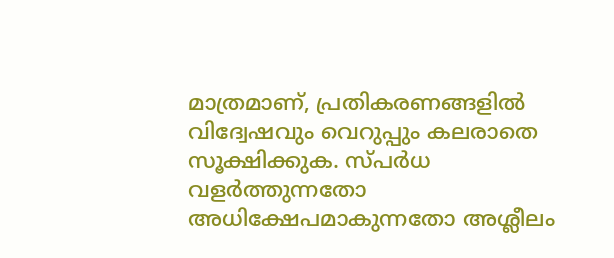മാത്രമാണ്, പ്രതികരണങ്ങളിൽ വിദ്വേഷവും വെറുപ്പും കലരാതെ സൂക്ഷിക്കുക. സ്പർധ വളർത്തുന്നതോ അധിക്ഷേപമാകുന്നതോ അശ്ലീലം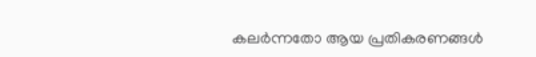കലർന്നതോ ആയ പ്രതികരണങ്ങൾ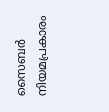സൈബർ നിയമപ്രകാരം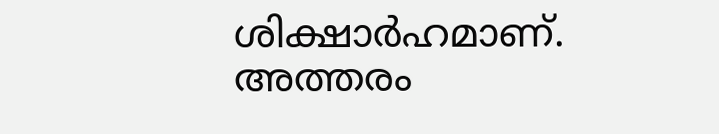ശിക്ഷാർഹമാണ്. അത്തരം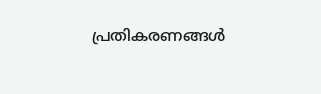പ്രതികരണങ്ങൾ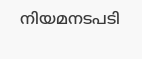നിയമനടപടി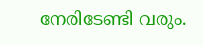നേരിടേണ്ടി വരും.